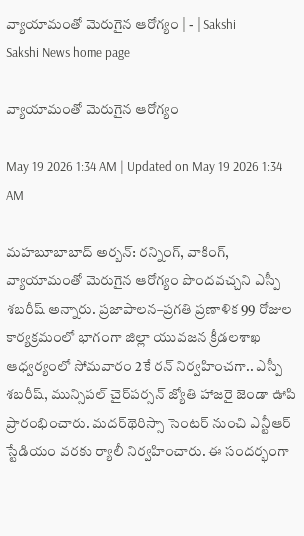వ్యాయామంతో మెరుగైన ఆరోగ్యం | - | Sakshi
Sakshi News home page

వ్యాయామంతో మెరుగైన ఆరోగ్యం

May 19 2026 1:34 AM | Updated on May 19 2026 1:34 AM

మహబూబాబాద్‌ అర్బన్‌: రన్నింగ్‌, వాకింగ్‌, వ్యాయామంతో మెరుగైన ఆరోగ్యం పొందవచ్చని ఎస్పీ శబరీష్‌ అన్నారు. ప్రజాపాలన–ప్రగతి ప్రణాళిక 99 రోజుల కార్యక్రమంలో భాగంగా జిల్లా యువజన క్రీడలశాఖ ఆధ్వర్యంలో సోమవారం 2కే రన్‌ నిర్వహించగా.. ఎస్పీ శబరీష్‌, మున్సిపల్‌ చైర్‌పర్సన్‌ జ్యోతి హాజరై జెండా ఊపి ప్రారంభించారు. మదర్‌థెరిస్సా సెంటర్‌ నుంచి ఎన్టీఆర్‌ స్టేడియం వరకు ర్యాలీ నిర్వహించారు. ఈ సందర్భంగా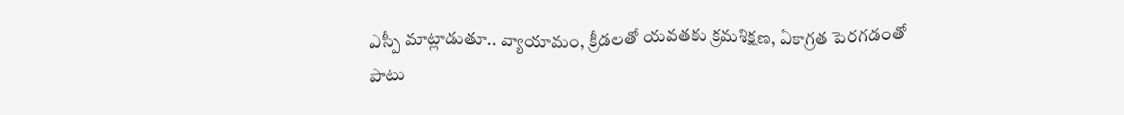ఎస్పీ మాట్లాడుతూ.. వ్యాయామం, క్రీడలతో యవతకు క్రమశిక్షణ, ఏకాగ్రత పెరగడంతో పాటు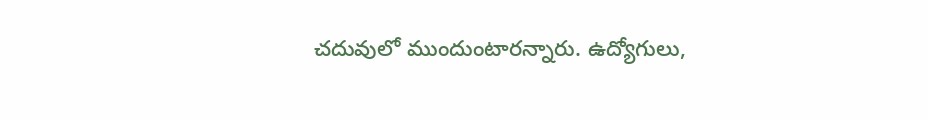చదువులో ముందుంటారన్నారు. ఉద్యోగులు,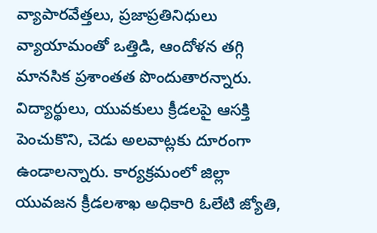వ్యాపారవేత్తలు, ప్రజాప్రతినిధులు వ్యాయామంతో ఒత్తిడి, ఆందోళన తగ్గి మానసిక ప్రశాంతత పొందుతారన్నారు. విద్యార్థులు, యువకులు క్రీడలపై ఆసక్తి పెంచుకొని, చెడు అలవాట్లకు దూరంగా ఉండాలన్నారు. కార్యక్రమంలో జిల్లా యువజన క్రీడలశాఖ అధికారి ఓలేటి జ్యోతి,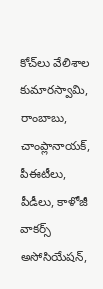కోచ్‌లు వేలిశాల కుమారస్వామి, రాంబాబు, చాంప్లానాయక్‌, పీఈటీలు, పీడీలు, కాళోజీ వాకర్స్‌ అసోసియేషన్‌,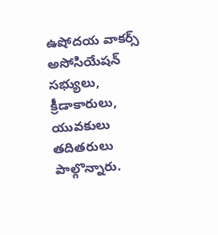ఉషోదయ వాకర్స్‌ అసోసియేషన్‌ సభ్యులు, క్రీడాకారులు, యువకులు తదితరులు పాల్గొన్నారు.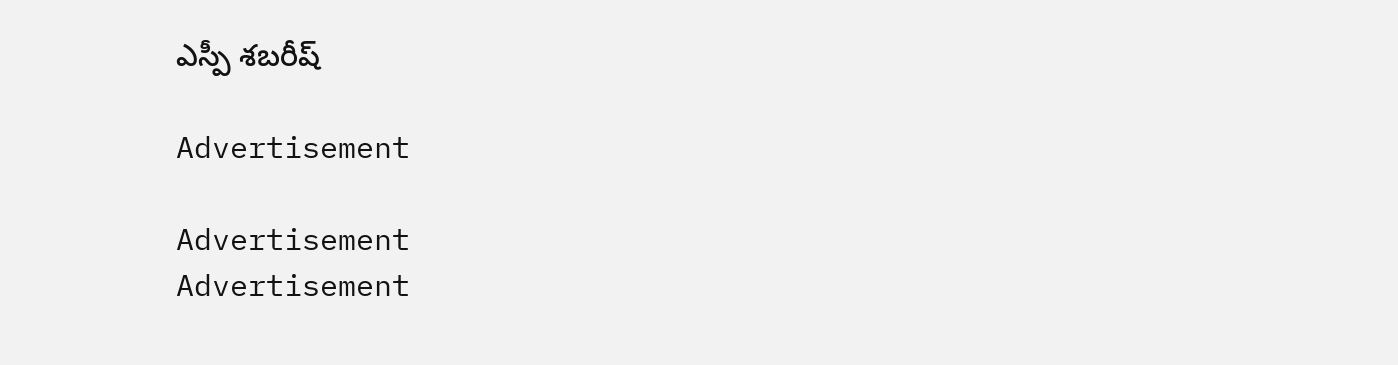ఎస్పీ శబరీష్‌

Advertisement

Advertisement
Advertisement